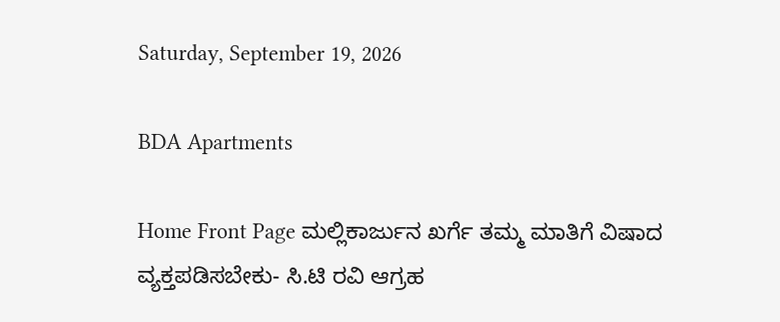Saturday, September 19, 2026

BDA Apartments

Home Front Page ಮಲ್ಲಿಕಾರ್ಜುನ ಖರ್ಗೆ ತಮ್ಮ ಮಾತಿಗೆ ವಿಷಾದ ವ್ಯಕ್ತಪಡಿಸಬೇಕು- ಸಿ.ಟಿ ರವಿ ಆಗ್ರಹ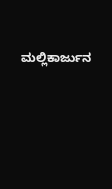ಮಲ್ಲಿಕಾರ್ಜುನ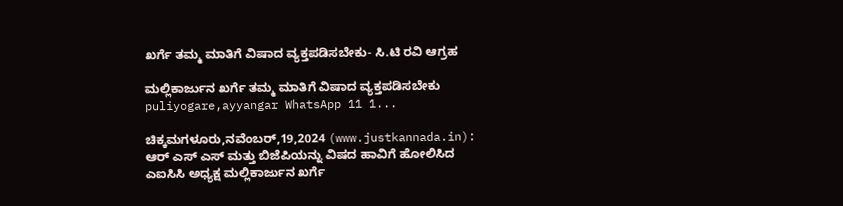ಖರ್ಗೆ ತಮ್ಮ ಮಾತಿಗೆ ವಿಷಾದ ವ್ಯಕ್ತಪಡಿಸಬೇಕು- ಸಿ.ಟಿ ರವಿ ಆಗ್ರಹ

ಮಲ್ಲಿಕಾರ್ಜುನ ಖರ್ಗೆ ತಮ್ಮ ಮಾತಿಗೆ ವಿಷಾದ ವ್ಯಕ್ತಪಡಿಸಬೇಕು puliyogare,ayyangar WhatsApp 11 1...

ಚಿಕ್ಕಮಗಳೂರು,ನವೆಂಬರ್,19,2024 (www.justkannada.in): ಆರ್ ಎಸ್ ಎಸ್ ಮತ್ತು ಬಿಜೆಪಿಯನ್ನು ವಿಷದ ಹಾವಿಗೆ ಹೋಲಿಸಿದ ಎಐಸಿಸಿ ಅಧ್ಯಕ್ಷ ಮಲ್ಲಿಕಾರ್ಜುನ ಖರ್ಗೆ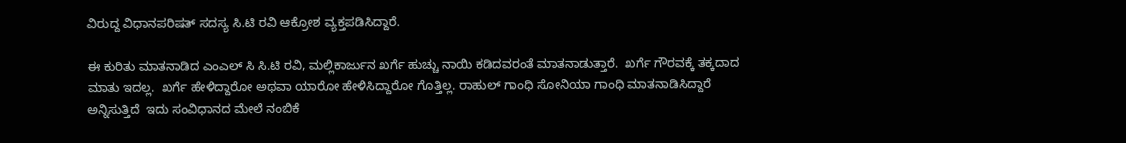ವಿರುದ್ದ ವಿಧಾನಪರಿಷತ್ ಸದಸ್ಯ ಸಿ.ಟಿ ರವಿ ಆಕ್ರೋಶ ವ್ಯಕ್ತಪಡಿಸಿದ್ದಾರೆ.

ಈ ಕುರಿತು ಮಾತನಾಡಿದ ಎಂಎಲ್ ಸಿ ಸಿ.ಟಿ ರವಿ, ಮಲ್ಲಿಕಾರ್ಜುನ ಖರ್ಗೆ ಹುಚ್ಚು ನಾಯಿ ಕಡಿದವರಂತೆ ಮಾತನಾಡುತ್ತಾರೆ.  ಖರ್ಗೆ ಗೌರವಕ್ಕೆ ತಕ್ಕದಾದ ಮಾತು ಇದಲ್ಲ.  ಖರ್ಗೆ ಹೇಳಿದ್ದಾರೋ ಅಥವಾ ಯಾರೋ ಹೇಳಿಸಿದ್ದಾರೋ ಗೊತ್ತಿಲ್ಲ. ರಾಹುಲ್ ಗಾಂಧಿ ಸೋನಿಯಾ ಗಾಂಧಿ ಮಾತನಾಡಿಸಿದ್ದಾರೆ ಅನ್ನಿಸುತ್ತಿದೆ  ಇದು ಸಂವಿಧಾನದ ಮೇಲೆ ನಂಬಿಕೆ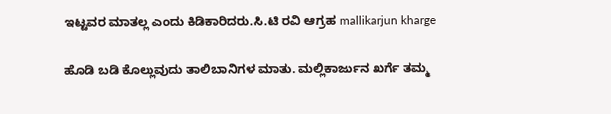ಇಟ್ಟವರ ಮಾತಲ್ಲ ಎಂದು ಕಿಡಿಕಾರಿದರು.ಸಿ.ಟಿ ರವಿ ಆಗ್ರಹ mallikarjun kharge

ಹೊಡಿ ಬಡಿ ಕೊಲ್ಲುವುದು ತಾಲಿಬಾನಿಗಳ ಮಾತು. ಮಲ್ಲಿಕಾರ್ಜುನ ಖರ್ಗೆ ತಮ್ಮ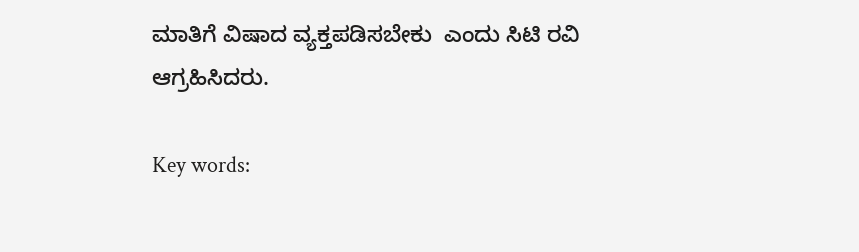ಮಾತಿಗೆ ವಿಷಾದ ವ್ಯಕ್ತಪಡಿಸಬೇಕು  ಎಂದು ಸಿಟಿ ರವಿ ಆಗ್ರಹಿಸಿದರು.

Key words: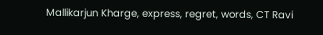Mallikarjun Kharge, express, regret, words, CT Ravi